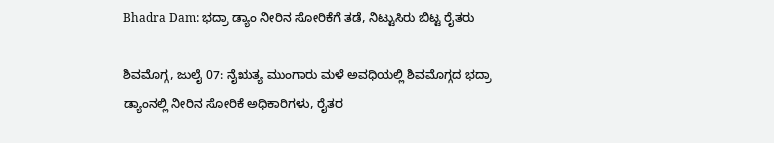Bhadra Dam: ಭದ್ರಾ ಡ್ಯಾಂ ನೀರಿನ ಸೋರಿಕೆಗೆ ತಡೆ, ನಿಟ್ಟುಸಿರು ಬಿಟ್ಟ ರೈತರು

ಶಿವಮೊಗ್ಗ, ಜುಲೈ 07: ನೈಋತ್ಯ ಮುಂಗಾರು ಮಳೆ ಅವಧಿಯಲ್ಲಿ ಶಿವಮೊಗ್ಗದ ಭದ್ರಾ ಡ್ಯಾಂನಲ್ಲಿ ನೀರಿನ ಸೋರಿಕೆ ಅಧಿಕಾರಿಗಳು, ರೈತರ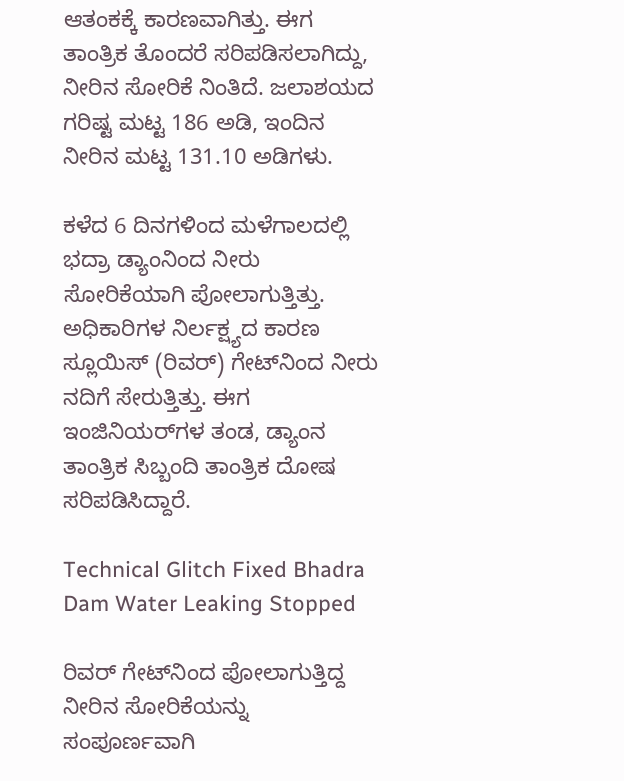ಆತಂಕಕ್ಕೆ ಕಾರಣವಾಗಿತ್ತು. ಈಗ ತಾಂತ್ರಿಕ ತೊಂದರೆ ಸರಿಪಡಿಸಲಾಗಿದ್ದು, ನೀರಿನ ಸೋರಿಕೆ ನಿಂತಿದೆ. ಜಲಾಶಯದ ಗರಿಷ್ಟ ಮಟ್ಟ 186 ಅಡಿ, ಇಂದಿನ ನೀರಿನ ಮಟ್ಟ 131.10 ಅಡಿಗಳು.

ಕಳೆದ 6 ದಿನಗಳಿಂದ ಮಳೆಗಾಲದಲ್ಲಿ ಭದ್ರಾ ಡ್ಯಾಂನಿಂದ ನೀರು ಸೋರಿಕೆಯಾಗಿ ಪೋಲಾಗುತ್ತಿತ್ತು. ಅಧಿಕಾರಿಗಳ ನಿರ್ಲಕ್ಷ್ಯದ ಕಾರಣ ಸ್ಲೂಯಿಸ್ (ರಿವರ್) ಗೇಟ್‌ನಿಂದ ನೀರು ನದಿಗೆ ಸೇರುತ್ತಿತ್ತು. ಈಗ ಇಂಜಿನಿಯರ್‌ಗಳ ತಂಡ, ಡ್ಯಾಂನ ತಾಂತ್ರಿಕ ಸಿಬ್ಬಂದಿ ತಾಂತ್ರಿಕ ದೋಷ ಸರಿಪಡಿಸಿದ್ದಾರೆ.

Technical Glitch Fixed Bhadra Dam Water Leaking Stopped

ರಿವರ್ ಗೇಟ್‌ನಿಂದ ಪೋಲಾಗುತ್ತಿದ್ದ ನೀರಿನ ಸೋರಿಕೆಯನ್ನು ಸಂಪೂರ್ಣವಾಗಿ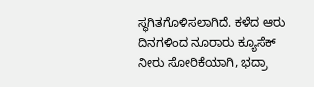ಸ್ಥಗಿತಗೊಳಿಸಲಾಗಿದೆ. ಕಳೆದ ಆರು ದಿನಗಳಿಂದ ನೂರಾರು ಕ್ಯೂಸೆಕ್ ನೀರು ಸೋರಿಕೆಯಾಗಿ, ಭದ್ರಾ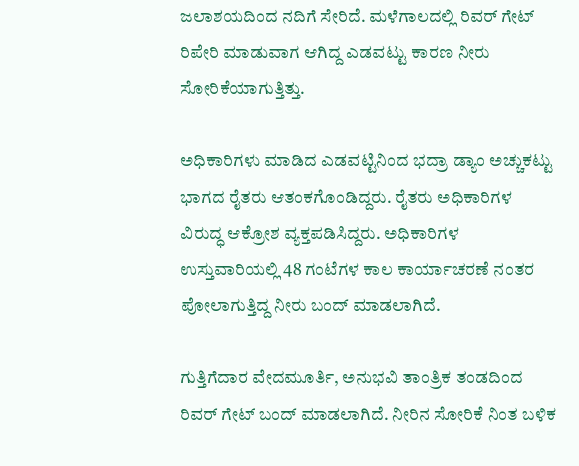ಜಲಾಶಯದಿಂದ ನದಿಗೆ ಸೇರಿದೆ. ಮಳೆಗಾಲದಲ್ಲಿ ರಿವರ್ ಗೇಟ್ ರಿಪೇರಿ ಮಾಡುವಾಗ ಆಗಿದ್ದ ಎಡವಟ್ಟು ಕಾರಣ ನೀರು ಸೋರಿಕೆಯಾಗುತ್ತಿತ್ತು.

ಅಧಿಕಾರಿಗಳು ಮಾಡಿದ ಎಡವಟ್ಟಿನಿಂದ ಭದ್ರಾ ಡ್ಯಾಂ ಅಚ್ಚುಕಟ್ಟು ಭಾಗದ ರೈತರು ಆತಂಕಗೊಂಡಿದ್ದರು. ರೈತರು ಅಧಿಕಾರಿಗಳ ವಿರುದ್ಧ ಆಕ್ರೋಶ ವ್ಯಕ್ತಪಡಿಸಿದ್ದರು. ಅಧಿಕಾರಿಗಳ ಉಸ್ತುವಾರಿಯಲ್ಲಿ 48 ಗಂಟೆಗಳ ಕಾಲ ಕಾರ್ಯಾಚರಣೆ ನಂತರ ಪೋಲಾಗುತ್ತಿದ್ದ ನೀರು ಬಂದ್ ಮಾಡಲಾಗಿದೆ.

ಗುತ್ತಿಗೆದಾರ ವೇದಮೂರ್ತಿ, ಅನುಭವಿ ತಾಂತ್ರಿಕ ತಂಡದಿಂದ ರಿವರ್ ಗೇಟ್ ಬಂದ್ ಮಾಡಲಾಗಿದೆ. ನೀರಿನ ಸೋರಿಕೆ ನಿಂತ ಬಳಿಕ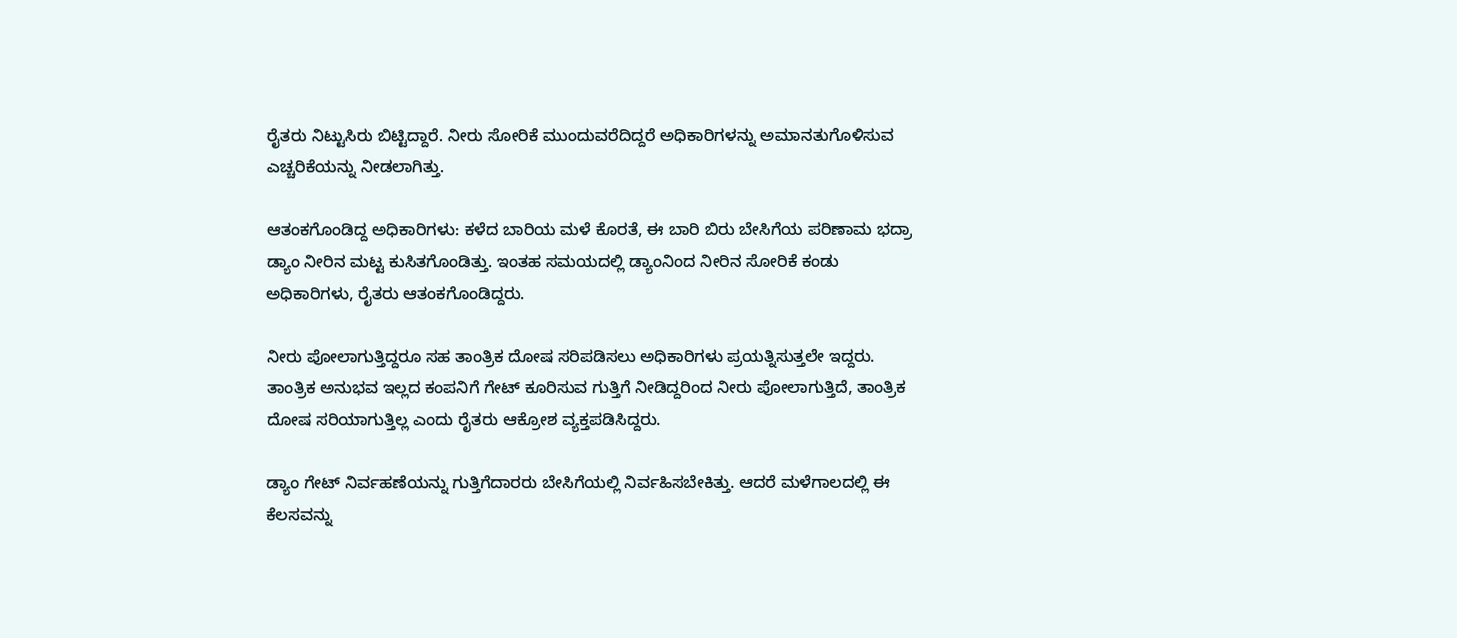ರೈತರು ನಿಟ್ಟುಸಿರು ಬಿಟ್ಟಿದ್ದಾರೆ. ನೀರು ಸೋರಿಕೆ ಮುಂದುವರೆದಿದ್ದರೆ ಅಧಿಕಾರಿಗಳನ್ನು ಅಮಾನತುಗೊಳಿಸುವ ಎಚ್ಚರಿಕೆಯನ್ನು ನೀಡಲಾಗಿತ್ತು.

ಆತಂಕಗೊಂಡಿದ್ದ ಅಧಿಕಾರಿಗಳು: ಕಳೆದ ಬಾರಿಯ ಮಳೆ ಕೊರತೆ, ಈ ಬಾರಿ ಬಿರು ಬೇಸಿಗೆಯ ಪರಿಣಾಮ ಭದ್ರಾ ಡ್ಯಾಂ ನೀರಿನ ಮಟ್ಟ ಕುಸಿತಗೊಂಡಿತ್ತು. ಇಂತಹ ಸಮಯದಲ್ಲಿ ಡ್ಯಾಂನಿಂದ ನೀರಿನ ಸೋರಿಕೆ ಕಂಡು ಅಧಿಕಾರಿಗಳು, ರೈತರು ಆತಂಕಗೊಂಡಿದ್ದರು.

ನೀರು ಪೋಲಾಗುತ್ತಿದ್ದರೂ ಸಹ ತಾಂತ್ರಿಕ ದೋಷ ಸರಿಪಡಿಸಲು ಅಧಿಕಾರಿಗಳು ಪ್ರಯತ್ನಿಸುತ್ತಲೇ ಇದ್ದರು. ತಾಂತ್ರಿಕ ಅನುಭವ ಇಲ್ಲದ ಕಂಪನಿಗೆ ಗೇಟ್ ಕೂರಿಸುವ ಗುತ್ತಿಗೆ ನೀಡಿದ್ದರಿಂದ ನೀರು ಪೋಲಾಗುತ್ತಿದೆ, ತಾಂತ್ರಿಕ ದೋಷ ಸರಿಯಾಗುತ್ತಿಲ್ಲ ಎಂದು ರೈತರು ಆಕ್ರೋಶ ವ್ಯಕ್ತಪಡಿಸಿದ್ದರು.

ಡ್ಯಾಂ ಗೇಟ್ ನಿರ್ವಹಣೆಯನ್ನು ಗುತ್ತಿಗೆದಾರರು ಬೇಸಿಗೆಯಲ್ಲಿ ನಿರ್ವಹಿಸಬೇಕಿತ್ತು. ಆದರೆ ಮಳೆಗಾಲದಲ್ಲಿ ಈ ಕೆಲಸವನ್ನು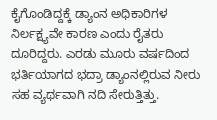ಕೈಗೊಂಡಿದ್ದಕ್ಕೆ ಡ್ಯಾಂನ ಅಧಿಕಾರಿಗಳ ನಿರ್ಲಕ್ಷ್ಯವೇ ಕಾರಣ ಎಂದು ರೈತರು ದೂರಿದ್ದರು. ಎರಡು ಮೂರು ವರ್ಷದಿಂದ ಭರ್ತಿಯಾಗದ ಭದ್ರಾ ಡ್ಯಾಂನಲ್ಲಿರುವ ನೀರು ಸಹ ವ್ಯರ್ಥವಾಗಿ ನದಿ ಸೇರುತ್ತಿತ್ತು.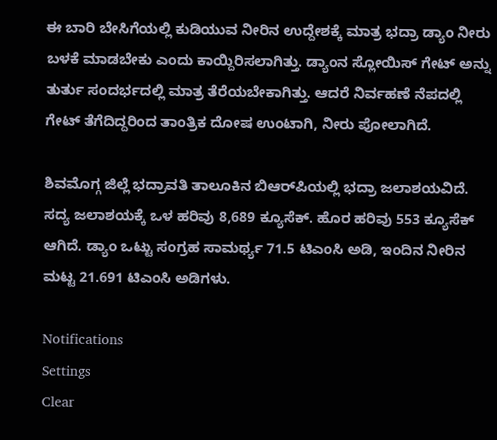ಈ ಬಾರಿ ಬೇಸಿಗೆಯಲ್ಲಿ ಕುಡಿಯುವ ನೀರಿನ ಉದ್ದೇಶಕ್ಕೆ ಮಾತ್ರ ಭದ್ರಾ ಡ್ಯಾಂ ನೀರು ಬಳಕೆ ಮಾಡಬೇಕು ಎಂದು ಕಾಯ್ದಿರಿಸಲಾಗಿತ್ತು. ಡ್ಯಾಂನ ಸ್ಲೋಯಿಸ್ ಗೇಟ್ ಅನ್ನು ತುರ್ತು ಸಂದರ್ಭದಲ್ಲಿ ಮಾತ್ರ ತೆರೆಯಬೇಕಾಗಿತ್ತು. ಆದರೆ ನಿರ್ವಹಣೆ ನೆಪದಲ್ಲಿ ಗೇಟ್ ತೆಗೆದಿದ್ದರಿಂದ ತಾಂತ್ರಿಕ ದೋಷ ಉಂಟಾಗಿ, ನೀರು ಪೋಲಾಗಿದೆ.

ಶಿವಮೊಗ್ಗ ಜಿಲ್ಲೆ ಭದ್ರಾವತಿ ತಾಲೂಕಿನ ಬಿಆರ್‌ಪಿಯಲ್ಲಿ ಭದ್ರಾ ಜಲಾಶಯವಿದೆ.
ಸದ್ಯ ಜಲಾಶಯಕ್ಕೆ ಒಳ ಹರಿವು 8,689 ಕ್ಯೂಸೆಕ್. ಹೊರ ಹರಿವು 553 ಕ್ಯೂಸೆಕ್ ಆಗಿದೆ. ಡ್ಯಾಂ ಒಟ್ಟು ಸಂಗ್ರಹ ಸಾಮರ್ಥ್ಯ 71.5 ಟಿಎಂಸಿ ಅಡಿ, ಇಂದಿನ ನೀರಿನ ಮಟ್ಟ 21.691 ಟಿಎಂಸಿ ಅಡಿಗಳು.

Notifications
Settings
Clear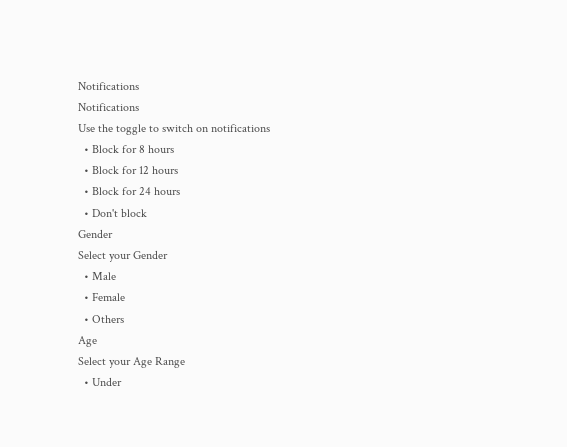Notifications
Notifications
Use the toggle to switch on notifications
  • Block for 8 hours
  • Block for 12 hours
  • Block for 24 hours
  • Don't block
Gender
Select your Gender
  • Male
  • Female
  • Others
Age
Select your Age Range
  • Under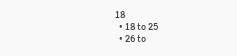18
  • 18 to 25
  • 26 to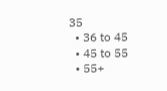35
  • 36 to 45
  • 45 to 55
  • 55+